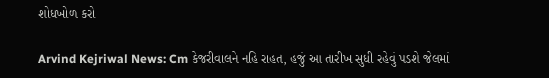શોધખોળ કરો

Arvind Kejriwal News: Cm કેજરીવાલને નહિ રાહત, હજું આ તારીખ સુધી રહેવું પડશે જેલમાં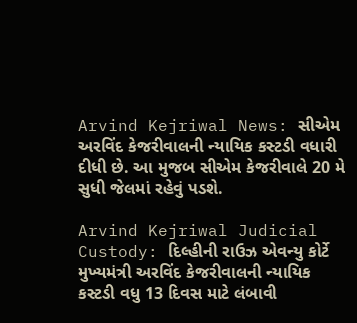Arvind Kejriwal News: સીએમ અરવિંદ કેજરીવાલની ન્યાયિક કસ્ટડી વધારી દીધી છે. આ મુજબ સીએમ કેજરીવાલે 20 મે સુધી જેલમાં રહેવું પડશે.

Arvind Kejriwal Judicial Custody: દિલ્હીની રાઉઝ એવન્યુ કોર્ટે મુખ્યમંત્રી અરવિંદ કેજરીવાલની ન્યાયિક કસ્ટડી વધુ 13 દિવસ માટે લંબાવી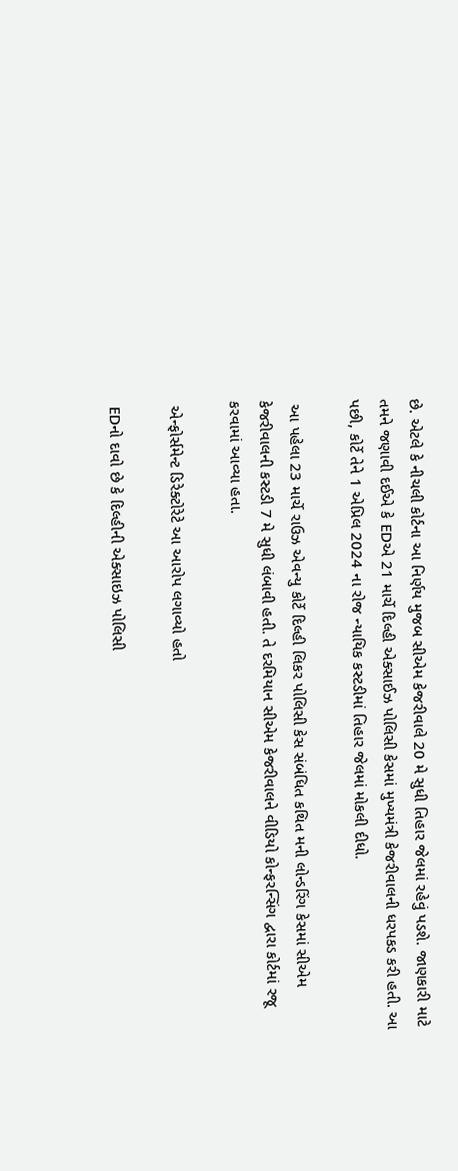છે. એટલે કે નીચલી કોર્ટના આ નિર્ણય મુજબ સીએમ કેજરીવાલે 20 મે સુધી તિહાર જેલમાં રહેવું પડશે. જાણકારી માટે તમને જણાવી દઈએ કે EDએ 21 માર્ચે દિલ્હી એક્સાઈઝ પોલિસી કેસમાં મુખ્યમંત્રી કેજરીવાલની ધરપકડ કરી હતી. આ પછી, કોર્ટે તેને 1 એપ્રિલ 2024 ના રોજ ન્યાયિક કસ્ટડીમાં તિહાર જેલમાં મોકલી દીધો.

 આ પહેલા 23 માર્ચે રાઉઝ એવન્યુ કોર્ટે દિલ્હી લિકર પોલિસી કેસ સંબંધિત કથિત મની લોન્ડરિંગ કેસમાં સીએમ કેજરીવાલની કસ્ટડી 7 મે સુધી લંબાવી હતી. તે દરમિયાન સીએમ કેજરીવાલને વીડિયો કોન્ફરન્સિંગ દ્વારા કોર્ટમાં રજૂ કરવામાં આવ્યા હતા.

 એન્ફોર્સમેન્ટ ડિરેક્ટોરેટે આ આરોપ લગાવ્યો હતો

 EDનો દાવો છે કે દિલ્હીની એક્સાઇઝ પોલિસી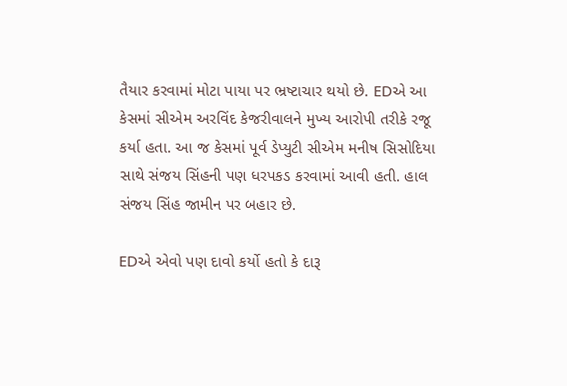તૈયાર કરવામાં મોટા પાયા પર ભ્રષ્ટાચાર થયો છે. EDએ આ કેસમાં સીએમ અરવિંદ કેજરીવાલને મુખ્ય આરોપી તરીકે રજૂ કર્યા હતા. આ જ કેસમાં પૂર્વ ડેપ્યુટી સીએમ મનીષ સિસોદિયા સાથે સંજય સિંહની પણ ધરપકડ કરવામાં આવી હતી. હાલ સંજય સિંહ જામીન પર બહાર છે.

EDએ એવો પણ દાવો કર્યો હતો કે દારૂ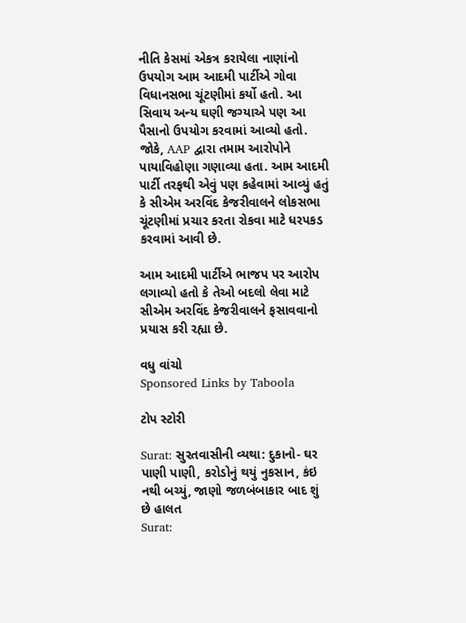નીતિ કેસમાં એકત્ર કરાયેલા નાણાંનો ઉપયોગ આમ આદમી પાર્ટીએ ગોવા વિધાનસભા ચૂંટણીમાં કર્યો હતો. આ સિવાય અન્ય ઘણી જગ્યાએ પણ આ પૈસાનો ઉપયોગ કરવામાં આવ્યો હતો. જોકે, AAP દ્વારા તમામ આરોપોને પાયાવિહોણા ગણાવ્યા હતા. આમ આદમી પાર્ટી તરફથી એવું પણ કહેવામાં આવ્યું હતું કે સીએમ અરવિંદ કેજરીવાલને લોકસભા ચૂંટણીમાં પ્રચાર કરતા રોકવા માટે ધરપકડ કરવામાં આવી છે.

આમ આદમી પાર્ટીએ ભાજપ પર આરોપ લગાવ્યો હતો કે તેઓ બદલો લેવા માટે સીએમ અરવિંદ કેજરીવાલને ફસાવવાનો પ્રયાસ કરી રહ્યા છે.

વધુ વાંચો
Sponsored Links by Taboola

ટોપ સ્ટોરી

Surat: સુરતવાસીની વ્યથા: દુકાનો- ઘર પાણી પાણી, કરોડોનું થયું નુકસાન, કંઇ નથી બચ્યું, જાણો જળબંબાકાર બાદ શું છે હાલત
Surat: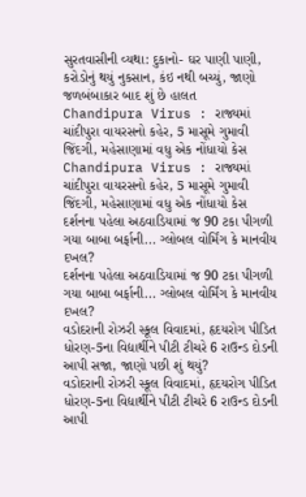સુરતવાસીની વ્યથા: દુકાનો- ઘર પાણી પાણી, કરોડોનું થયું નુકસાન, કંઇ નથી બચ્યું, જાણો જળબંબાકાર બાદ શું છે હાલત
Chandipura Virus : રાજ્યમાં ચાંદીપુરા વાયરસનો કહેર, 5 માસૂમે ગુમાવી જિંદગી, મહેસાણામાં વધુ એક નોંધાયો કેસ
Chandipura Virus : રાજ્યમાં ચાંદીપુરા વાયરસનો કહેર, 5 માસૂમે ગુમાવી જિંદગી, મહેસાણામાં વધુ એક નોંધાયો કેસ
દર્શનના પહેલા અઠવાડિયામાં જ 90 ટકા પીગળી ગયા બાબા બર્ફાની... ગ્લોબલ વોર્મિંગ કે માનવીય દખલ?
દર્શનના પહેલા અઠવાડિયામાં જ 90 ટકા પીગળી ગયા બાબા બર્ફાની... ગ્લોબલ વોર્મિંગ કે માનવીય દખલ?
વડોદરાની રોઝરી સ્કૂલ વિવાદમાં, હૃદયરોગ પીડિત ધોરણ-5ના વિદ્યાર્થીને પીટી ટીચરે 6 રાઉન્ડ દોડની આપી સજા, જાણો પછી શું થયું?
વડોદરાની રોઝરી સ્કૂલ વિવાદમાં, હૃદયરોગ પીડિત ધોરણ-5ના વિદ્યાર્થીને પીટી ટીચરે 6 રાઉન્ડ દોડની આપી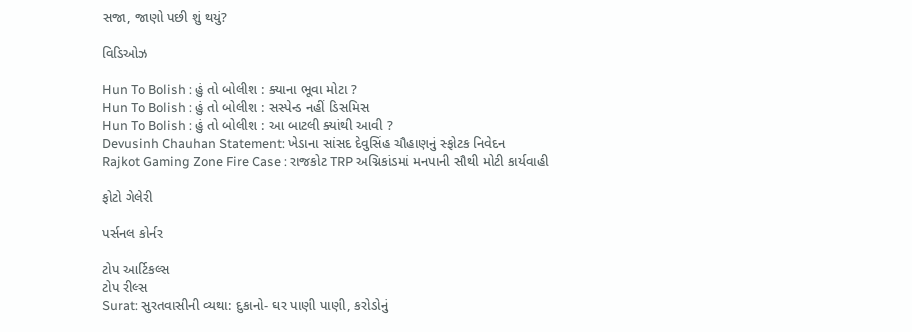સજા, જાણો પછી શું થયું?

વિડિઓઝ

Hun To Bolish : હું તો બોલીશ : ક્યાના ભૂવા મોટા ?
Hun To Bolish : હું તો બોલીશ : સસ્પેન્ડ નહીં ડિસમિસ
Hun To Bolish : હું તો બોલીશ : આ બાટલી ક્યાંથી આવી ?
Devusinh Chauhan Statement: ખેડાના સાંસદ દેવુસિંહ ચૌહાણનું સ્ફોટક નિવેદન
Rajkot Gaming Zone Fire Case : રાજકોટ TRP અગ્નિકાંડમાં મનપાની સૌથી મોટી કાર્યવાહી

ફોટો ગેલેરી

પર્સનલ કોર્નર

ટોપ આર્ટિકલ્સ
ટોપ રીલ્સ
Surat: સુરતવાસીની વ્યથા: દુકાનો- ઘર પાણી પાણી, કરોડોનું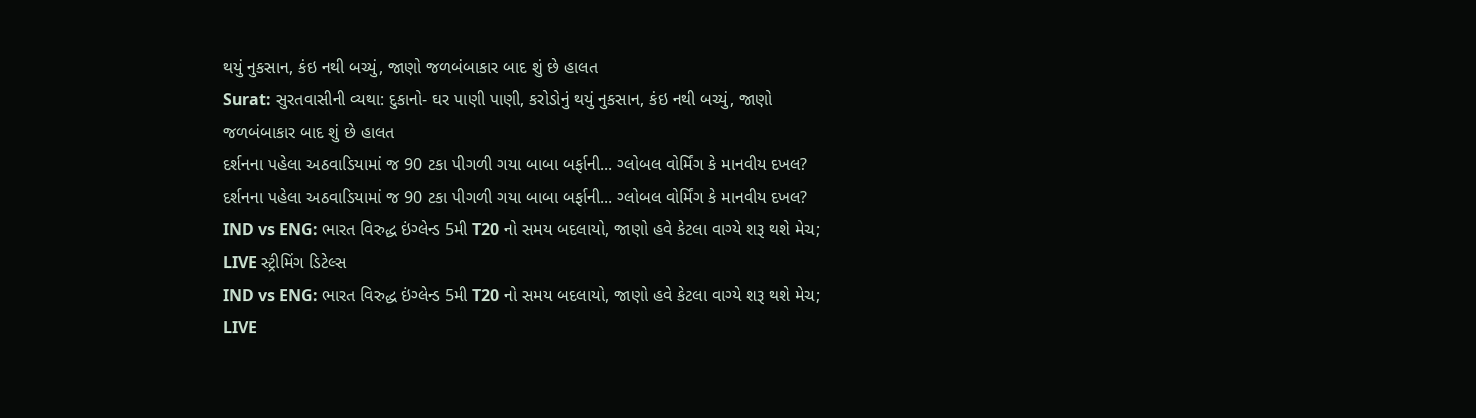થયું નુકસાન, કંઇ નથી બચ્યું, જાણો જળબંબાકાર બાદ શું છે હાલત
Surat: સુરતવાસીની વ્યથા: દુકાનો- ઘર પાણી પાણી, કરોડોનું થયું નુકસાન, કંઇ નથી બચ્યું, જાણો જળબંબાકાર બાદ શું છે હાલત
દર્શનના પહેલા અઠવાડિયામાં જ 90 ટકા પીગળી ગયા બાબા બર્ફાની... ગ્લોબલ વોર્મિંગ કે માનવીય દખલ?
દર્શનના પહેલા અઠવાડિયામાં જ 90 ટકા પીગળી ગયા બાબા બર્ફાની... ગ્લોબલ વોર્મિંગ કે માનવીય દખલ?
IND vs ENG: ભારત વિરુદ્ધ ઇંગ્લેન્ડ 5મી T20 નો સમય બદલાયો, જાણો હવે કેટલા વાગ્યે શરૂ થશે મેચ; LIVE સ્ટ્રીમિંગ ડિટેલ્સ
IND vs ENG: ભારત વિરુદ્ધ ઇંગ્લેન્ડ 5મી T20 નો સમય બદલાયો, જાણો હવે કેટલા વાગ્યે શરૂ થશે મેચ; LIVE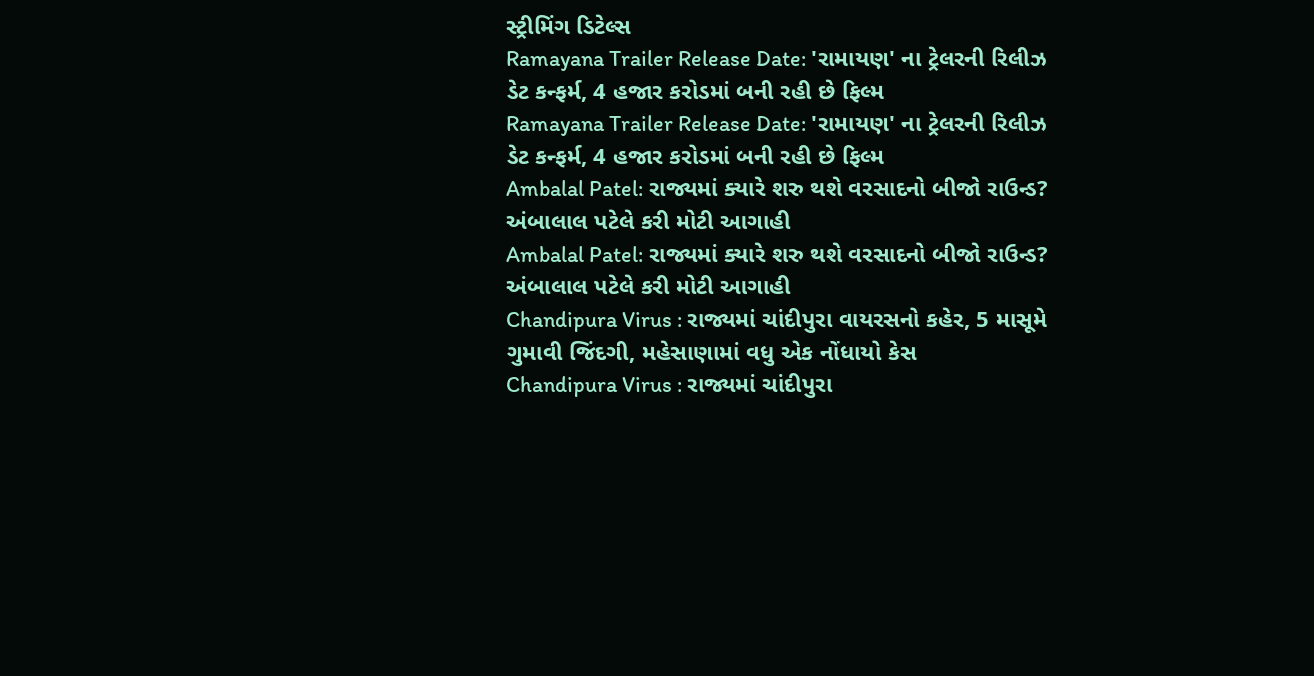સ્ટ્રીમિંગ ડિટેલ્સ
Ramayana Trailer Release Date: 'રામાયણ' ના ટ્રેલરની રિલીઝ ડેટ કન્ફર્મ, 4 હજાર કરોડમાં બની રહી છે ફિલ્મ
Ramayana Trailer Release Date: 'રામાયણ' ના ટ્રેલરની રિલીઝ ડેટ કન્ફર્મ, 4 હજાર કરોડમાં બની રહી છે ફિલ્મ
Ambalal Patel: રાજ્યમાં ક્યારે શરુ થશે વરસાદનો બીજો રાઉન્ડ? અંબાલાલ પટેલે કરી મોટી આગાહી
Ambalal Patel: રાજ્યમાં ક્યારે શરુ થશે વરસાદનો બીજો રાઉન્ડ? અંબાલાલ પટેલે કરી મોટી આગાહી
Chandipura Virus : રાજ્યમાં ચાંદીપુરા વાયરસનો કહેર, 5 માસૂમે ગુમાવી જિંદગી, મહેસાણામાં વધુ એક નોંધાયો કેસ
Chandipura Virus : રાજ્યમાં ચાંદીપુરા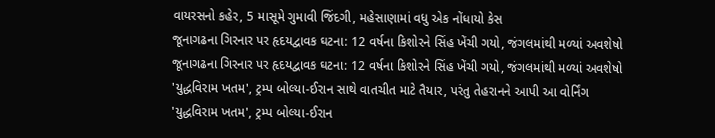વાયરસનો કહેર, 5 માસૂમે ગુમાવી જિંદગી, મહેસાણામાં વધુ એક નોંધાયો કેસ
જૂનાગઢના ગિરનાર પર હૃદયદ્વાવક ઘટના: 12 વર્ષના કિશોરને સિંહ ખેંચી ગયો, જંગલમાંથી મળ્યાં અવશેષો
જૂનાગઢના ગિરનાર પર હૃદયદ્વાવક ઘટના: 12 વર્ષના કિશોરને સિંહ ખેંચી ગયો, જંગલમાંથી મળ્યાં અવશેષો
'યુદ્ધવિરામ ખતમ', ટ્રમ્પ બોલ્યા-ઈરાન સાથે વાતચીત માટે તૈયાર, પરંતુ તેહરાનને આપી આ વોર્નિંગ
'યુદ્ધવિરામ ખતમ', ટ્રમ્પ બોલ્યા-ઈરાન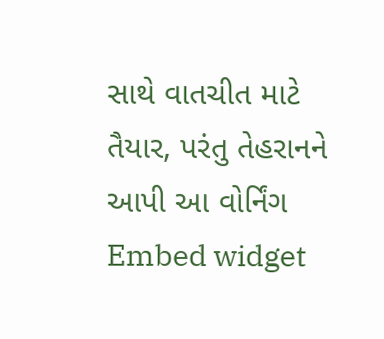સાથે વાતચીત માટે તૈયાર, પરંતુ તેહરાનને આપી આ વોર્નિંગ
Embed widget